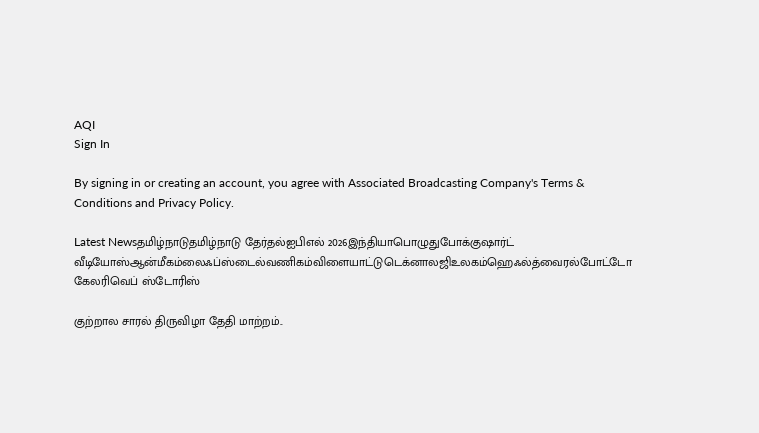AQI
Sign In

By signing in or creating an account, you agree with Associated Broadcasting Company's Terms & Conditions and Privacy Policy.

Latest Newsதமிழ்நாடுதமிழ்நாடு தேர்தல்ஐபிஎல் 2026இந்தியாபொழுதுபோக்குஷார்ட் வீடியோஸ்ஆன்மீகம்லைஃப்ஸ்டைல்வணிகம்விளையாட்டுடெக்னாலஜிஉலகம்ஹெஃல்த்வைரல்போட்டோ கேலரிவெப் ஸ்டோரிஸ்

குற்றால சாரல் திருவிழா தேதி மாற்றம்..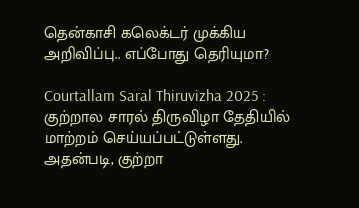தென்காசி கலெக்டர் முக்கிய அறிவிப்பு.. எப்போது தெரியுமா?

Courtallam Saral Thiruvizha 2025 : குற்றால சாரல் திருவிழா தேதியில் மாற்றம் செய்யப்பட்டுள்ளது. அதன்படி, குற்றா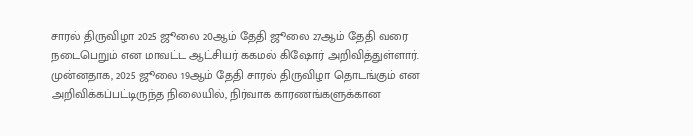சாரல் திருவிழா 2025 ஜூலை 20ஆம் தேதி ஜூலை 27ஆம் தேதி வரை நடைபெறும் என மாவட்ட ஆட்சியர் ககமல் கிஷோர் அறிவித்துள்ளார். முன்னதாக, 2025 ஜூலை 19ஆம் தேதி சாரல் திருவிழா தொடங்கும் என அறிவிக்கப்பட்டிருந்த நிலையில், நிர்வாக காரணங்களுக்கான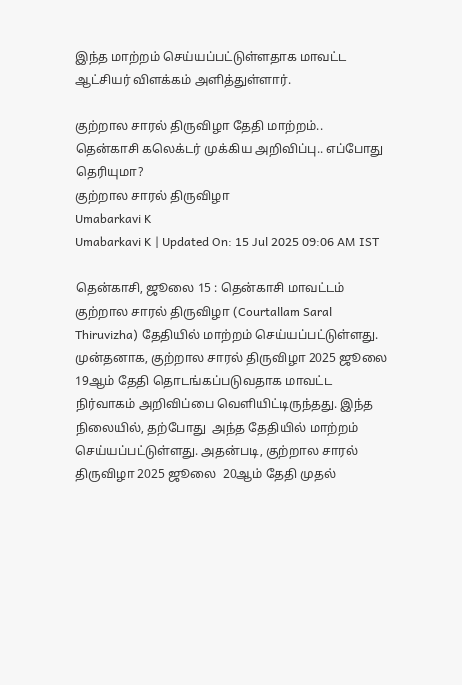இந்த மாற்றம் செய்யப்பட்டுள்ளதாக மாவட்ட ஆட்சியர் விளக்கம் அளித்துள்ளார்.

குற்றால சாரல் திருவிழா தேதி மாற்றம்..  தென்காசி கலெக்டர் முக்கிய அறிவிப்பு.. எப்போது தெரியுமா?
குற்றால சாரல் திருவிழா
Umabarkavi K
Umabarkavi K | Updated On: 15 Jul 2025 09:06 AM IST

தென்காசி, ஜூலை 15 : தென்காசி மாவட்டம் குற்றால சாரல் திருவிழா (Courtallam Saral Thiruvizha) தேதியில் மாற்றம் செய்யப்பட்டுள்ளது. முன்தனாக, குற்றால சாரல் திருவிழா 2025 ஜூலை 19ஆம் தேதி தொடங்கப்படுவதாக மாவட்ட நிர்வாகம் அறிவிப்பை வெளியிட்டிருந்தது. இந்த நிலையில், தற்போது  அந்த தேதியில் மாற்றம் செய்யப்பட்டுள்ளது. அதன்படி, குற்றால சாரல் திருவிழா 2025 ஜூலை  20ஆம் தேதி முதல்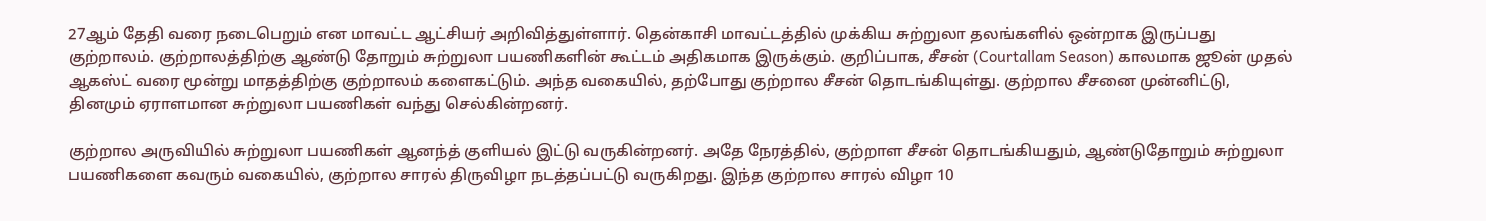27ஆம் தேதி வரை நடைபெறும் என மாவட்ட ஆட்சியர் அறிவித்துள்ளார். தென்காசி மாவட்டத்தில் முக்கிய சுற்றுலா தலங்களில் ஒன்றாக இருப்பது குற்றாலம். குற்றாலத்திற்கு ஆண்டு தோறும் சுற்றுலா பயணிகளின் கூட்டம் அதிகமாக இருக்கும். குறிப்பாக, சீசன் (Courtallam Season) காலமாக ஜூன் முதல் ஆகஸ்ட் வரை மூன்று மாதத்திற்கு குற்றாலம் களைகட்டும். அந்த வகையில், தற்போது குற்றால சீசன் தொடங்கியுள்து. குற்றால சீசனை முன்னிட்டு, தினமும் ஏராளமான சுற்றுலா பயணிகள் வந்து செல்கின்றனர்.

குற்றால அருவியில் சுற்றுலா பயணிகள் ஆனந்த் குளியல் இட்டு வருகின்றனர். அதே நேரத்தில், குற்றாள சீசன் தொடங்கியதும், ஆண்டுதோறும் சுற்றுலா பயணிகளை கவரும் வகையில், குற்றால சாரல் திருவிழா நடத்தப்பட்டு வருகிறது. இந்த குற்றால சாரல் விழா 10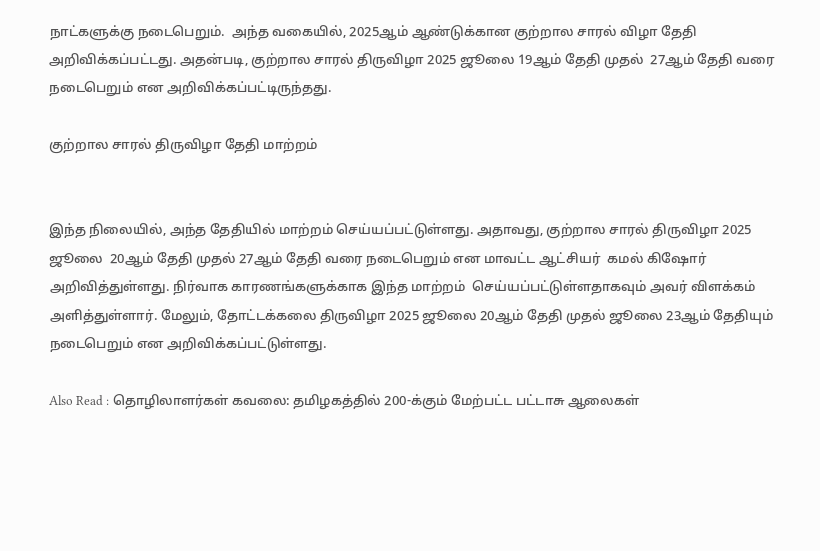நாட்களுக்கு நடைபெறும்.  அந்த வகையில், 2025ஆம் ஆண்டுக்கான குற்றால சாரல் விழா தேதி அறிவிக்கப்பட்டது. அதன்படி, குற்றால சாரல் திருவிழா 2025 ஜூலை 19ஆம் தேதி முதல்  27ஆம் தேதி வரை நடைபெறும் என அறிவிக்கப்பட்டிருந்தது.

குற்றால சாரல் திருவிழா தேதி மாற்றம்


இந்த நிலையில், அந்த தேதியில் மாற்றம் செய்யப்பட்டுள்ளது. அதாவது, குற்றால சாரல் திருவிழா 2025 ஜூலை  20ஆம் தேதி முதல் 27ஆம் தேதி வரை நடைபெறும் என மாவட்ட ஆட்சியர்  கமல் கிஷோர் அறிவித்துள்ளது. நிர்வாக காரணங்களுக்காக இந்த மாற்றம்  செய்யப்பட்டுள்ளதாகவும் அவர் விளக்கம் அளித்துள்ளார். மேலும், தோட்டக்கலை திருவிழா 2025 ஜூலை 20ஆம் தேதி முதல் ஜூலை 23ஆம் தேதியும் நடைபெறும் என அறிவிக்கப்பட்டுள்ளது.

Also Read : தொழிலாளர்கள் கவலை: தமிழகத்தில் 200-க்கும் மேற்பட்ட பட்டாசு ஆலைகள்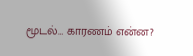மூடல்… காரணம் என்ன?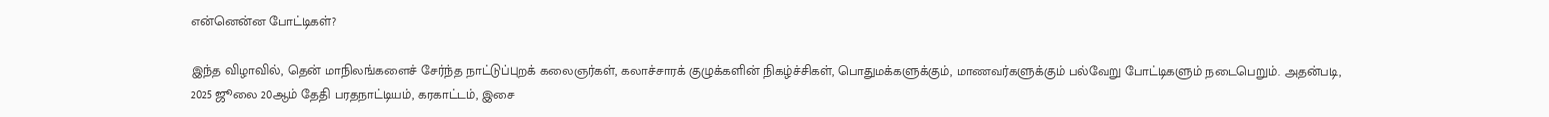என்னென்ன போட்டிகள்?

இந்த விழாவில், தென் மாநிலங்களைச் சேர்ந்த நாட்டுப்புறக் கலைஞர்கள், கலாச்சாரக் குழுக்களின் நிகழ்ச்சிகள், பொதுமக்களுக்கும், மாணவர்களுக்கும் பல்வேறு போட்டிகளும் நடைபெறும். அதன்படி, 2025 ஜூலை 20ஆம் தேதி பரதநாட்டியம், கரகாட்டம், இசை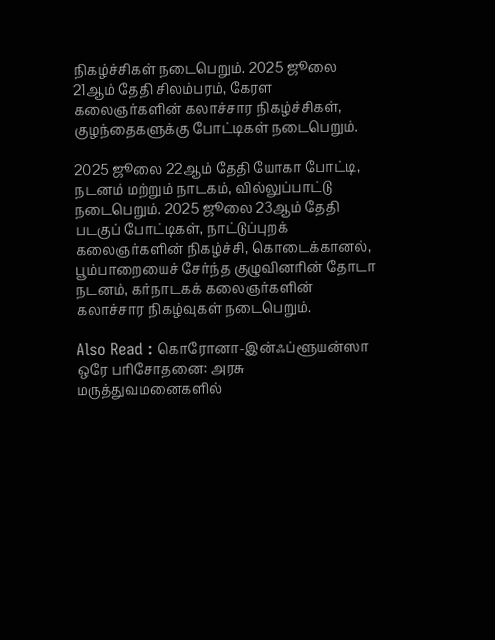நிகழ்ச்சிகள் நடைபெறும். 2025 ஜூலை 21ஆம் தேதி சிலம்பரம், கேரள கலைஞர்களின் கலாச்சார நிகழ்ச்சிகள், குழந்தைகளுக்கு போட்டிகள் நடைபெறும்.

2025 ஜூலை 22ஆம் தேதி யோகா போட்டி, நடனம் மற்றும் நாடகம், வில்லுப்பாட்டு நடைபெறும். 2025 ஜூலை 23ஆம் தேதி படகுப் போட்டிகள், நாட்டுப்புறக் கலைஞர்களின் நிகழ்ச்சி, கொடைக்கானல், பூம்பாறையைச் சேர்ந்த குழுவினரின் தோடா நடனம், கர்நாடகக் கலைஞர்களின் கலாச்சார நிகழ்வுகள் நடைபெறும்.

Also Read : கொரோனா-இன்ஃப்ளூயன்ஸா ஒரே பரிசோதனை: அரசு மருத்துவமனைகளில்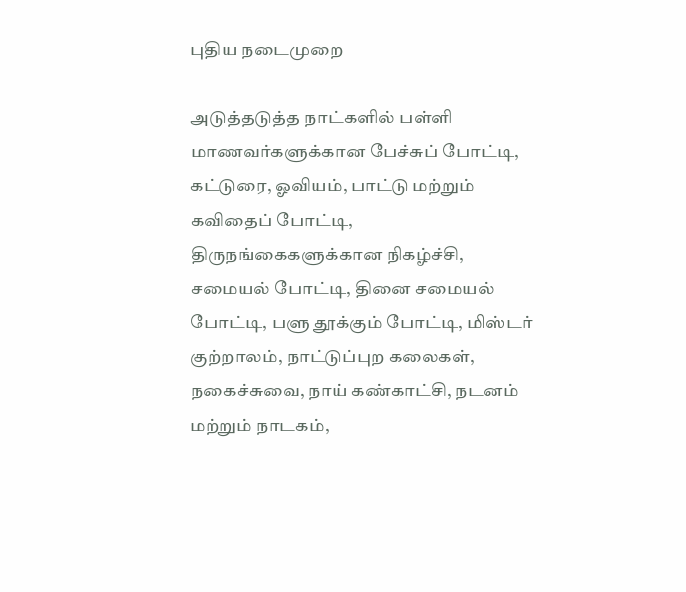புதிய நடைமுறை

அடுத்தடுத்த நாட்களில் பள்ளி மாணவர்களுக்கான பேச்சுப் போட்டி, கட்டுரை, ஓவியம், பாட்டு மற்றும் கவிதைப் போட்டி, திருநங்கைகளுக்கான நிகழ்ச்சி, சமையல் போட்டி, தினை சமையல் போட்டி, பளு தூக்கும் போட்டி, மிஸ்டர் குற்றாலம், நாட்டுப்புற கலைகள், நகைச்சுவை, நாய் கண்காட்சி, நடனம் மற்றும் நாடகம்,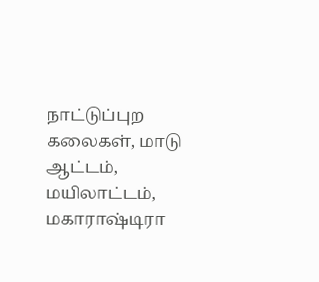நாட்டுப்புற கலைகள், மாடு ஆட்டம், மயிலாட்டம், மகாராஷ்டிரா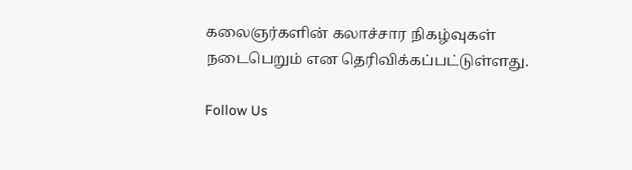கலைஞர்களின் கலாச்சார நிகழ்வுகள் நடைபெறும் என தெரிவிக்கப்பட்டுள்ளது.

Follow Us